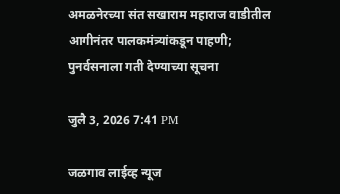अमळनेरच्या संत सखाराम महाराज वाडीतील आगीनंतर पालकमंत्र्यांकडून पाहणी; पुनर्वसनाला गती देण्याच्या सूचना

जुलै 3, 2026 7:41 PM

जळगाव लाईव्ह न्यूज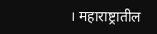। महाराष्ट्रातील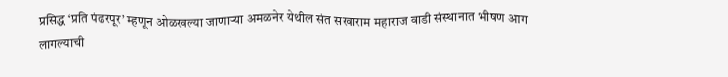प्रसिद्ध ‘प्रति पंढरपूर’ म्हणून ओळखल्या जाणाऱ्या अमळनेर येथील संत सखाराम महाराज वाडी संस्थानात भीषण आग लागल्याची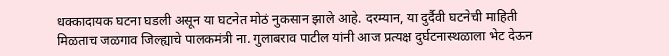धक्कादायक घटना घडली असून या घटनेत मोठं नुकसान झाले आहे. दरम्यान, या दुर्दैवी घटनेची माहिती मिळताच जळगाव जिल्ह्याचे पालकमंत्री ना. गुलाबराव पाटील यांनी आज प्रत्यक्ष दुर्घटनास्थळाला भेट देऊन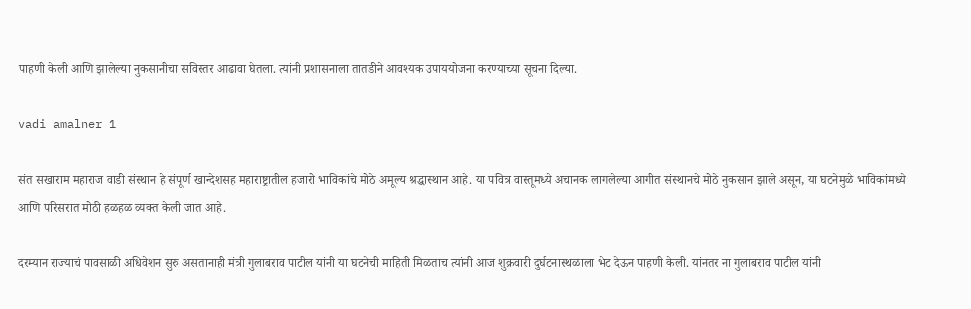पाहणी केली आणि झालेल्या नुकसानीचा सविस्तर आढावा घेतला. त्यांनी प्रशासनाला तातडीने आवश्यक उपाययोजना करण्याच्या सूचना दिल्या.

vadi amalner 1

संत सखाराम महाराज वाडी संस्थान हे संपूर्ण खान्देशसह महाराष्ट्रातील हजारो भाविकांचे मोठे अमूल्य श्रद्धास्थान आहे. या पवित्र वास्तूमध्ये अचानक लागलेल्या आगीत संस्थानचे मोठे नुकसान झाले असून, या घटनेमुळे भाविकांमध्ये आणि परिसरात मोठी हळहळ व्यक्त केली जात आहे.

दरम्यान राज्याचं पावसाळी अधिवेशन सुरु असतानाही मंत्री गुलाबराव पाटील यांनी या घटनेची माहिती मिळताच त्यांनी आज शुक्रवारी दुर्घटनास्थळाला भेट देऊन पाहणी केली. यांनतर ना गुलाबराव पाटील यांनी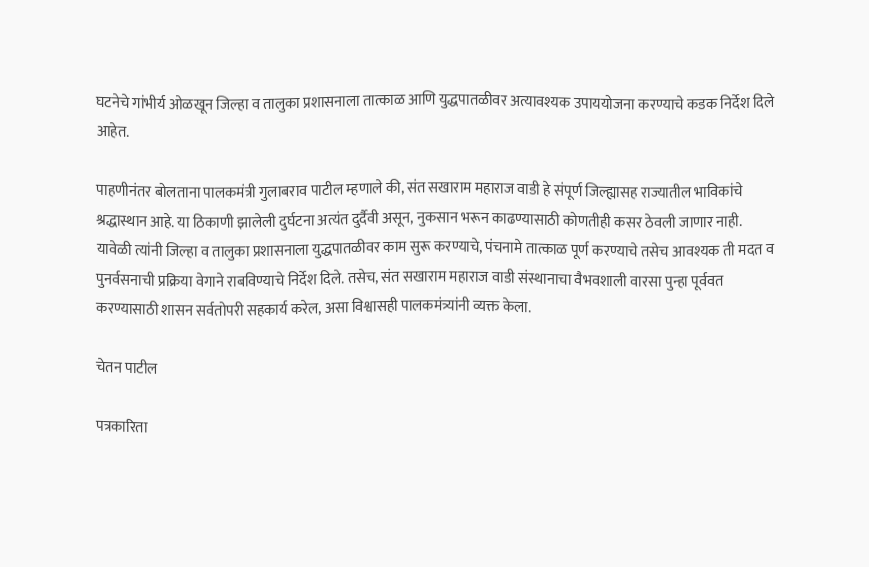घटनेचे गांभीर्य ओळखून जिल्हा व तालुका प्रशासनाला तात्काळ आणि युद्धपातळीवर अत्यावश्यक उपाययोजना करण्याचे कडक निर्देश दिले आहेत.

पाहणीनंतर बोलताना पालकमंत्री गुलाबराव पाटील म्हणाले की, संत सखाराम महाराज वाडी हे संपूर्ण जिल्ह्यासह राज्यातील भाविकांचे श्रद्धास्थान आहे. या ठिकाणी झालेली दुर्घटना अत्यंत दुर्दैवी असून, नुकसान भरून काढण्यासाठी कोणतीही कसर ठेवली जाणार नाही. यावेळी त्यांनी जिल्हा व तालुका प्रशासनाला युद्धपातळीवर काम सुरू करण्याचे, पंचनामे तात्काळ पूर्ण करण्याचे तसेच आवश्यक ती मदत व पुनर्वसनाची प्रक्रिया वेगाने राबविण्याचे निर्देश दिले. तसेच, संत सखाराम महाराज वाडी संस्थानाचा वैभवशाली वारसा पुन्हा पूर्ववत करण्यासाठी शासन सर्वतोपरी सहकार्य करेल, असा विश्वासही पालकमंत्र्यांनी व्यक्त केला.

चेतन पाटील

पत्रकारिता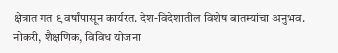क्षेत्रात गत ९ वर्षांपासून कार्यरत. देश-विदेशातील विशेष बातम्यांचा अनुभव. नोकरी, शैक्षणिक, विविध योजना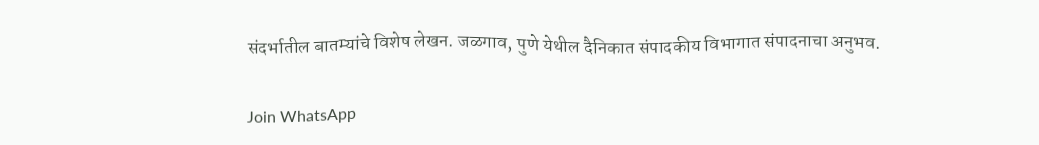संदर्भातील बातम्यांचे विशेष लेखन. जळगाव, पुणे येथील दैनिकात संपादकीय विभागात संपादनाचा अनुभव.

Join WhatsApp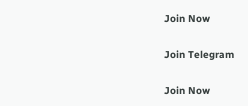Join Now

Join Telegram

Join Now